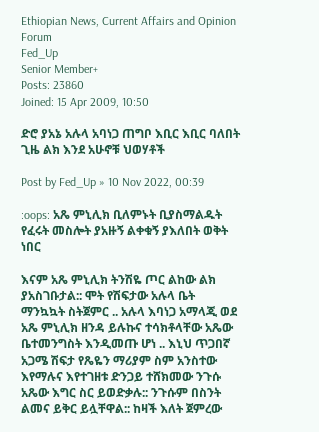Ethiopian News, Current Affairs and Opinion Forum
Fed_Up
Senior Member+
Posts: 23860
Joined: 15 Apr 2009, 10:50

ድሮ ያአኔ አሉላ አባነጋ ጠግቦ እቢር እቢር ባለበት ጊዜ ልክ እንደ አሁኖቹ ህወሃቶች

Post by Fed_Up » 10 Nov 2022, 00:39

:oops: አጼ ምኒሊክ ቢለምኑት ቢያስማልዱት የፈሩት መስሎት ያአዙኝ ልቀቁኝ ያእለበት ወቅት ነበር

እናም አጼ ምኒሊክ ትንሽዬ ጦር ልከው ልክ ያአስገቡታል:: ሞት የሽፍታው አሉላ ቤት ማንኳኳት ስትጀምር .. አሉላ እባነጋ አማላጂ ወደ አጼ ምኒሊክ ዘንዳ ይሉኩና ተሳክቶላቸው አጼው ቤተመንግስት እንዲመጡ ሆነ .. እኒህ ጥጋበኛ አጋሜ ሽፍታ የጼዬን ማሪያም ስም አንስተው እየማሉና እየተገዘቱ ድንጋይ ተሸክመው ንጉሱ አጼው እግር ስር ይወድቃሉ:: ንጉሱም በስንት ልመና ይቅር ይሏቸዋል:: ከዛች እለት ጀምረው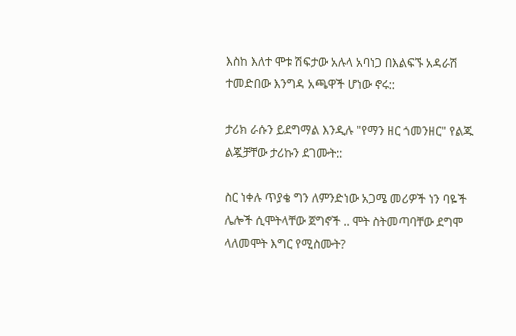እስከ እለተ ሞቱ ሽፍታው አሉላ አባነጋ በእልፍኙ አዳራሽ ተመድበው እንግዳ አጫዋች ሆነው ኖሩ::

ታሪክ ራሱን ይደግማል እንዲሉ "የማን ዘር ጎመንዘር" የልጁ ልጇቻቸው ታሪኩን ደገሙት::

ስር ነቀሉ ጥያቄ ግን ለምንድነው አጋሜ መሪዎች ነን ባዬች ሌሎች ሲሞትላቸው ጀግኖች .. ሞት ስትመጣባቸው ደግሞ ላለመሞት እግር የሚስሙት?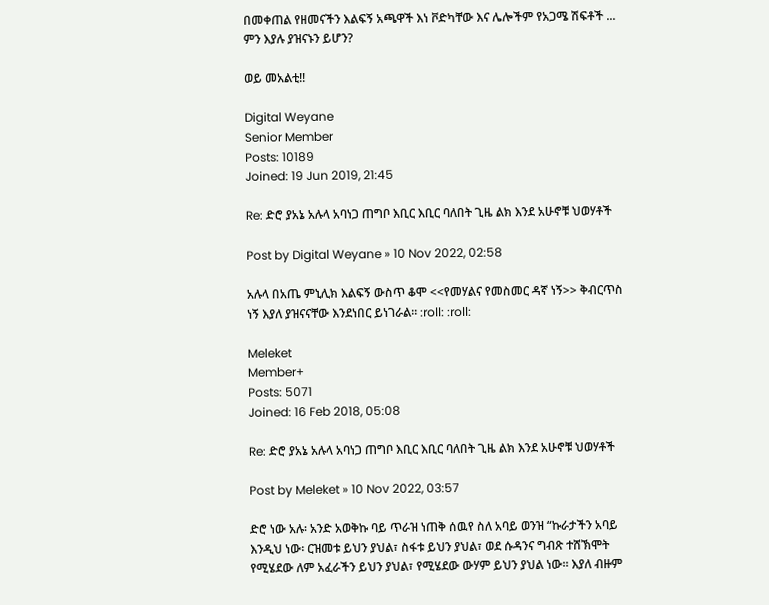በመቀጠል የዘመናችን እልፍኝ አጫዋች እነ ቮድካቸው እና ሌሎችም የአጋሜ ሽፍቶች ... ምን እያሉ ያዝናኑን ይሆን?

ወይ መአልቲ!!

Digital Weyane
Senior Member
Posts: 10189
Joined: 19 Jun 2019, 21:45

Re: ድሮ ያአኔ አሉላ አባነጋ ጠግቦ እቢር እቢር ባለበት ጊዜ ልክ እንደ አሁኖቹ ህወሃቶች

Post by Digital Weyane » 10 Nov 2022, 02:58

አሉላ በአጤ ምኒሊክ እልፍኝ ውስጥ ቆሞ <<የመሃልና የመስመር ዳኛ ነኝ>> ቅብርጥስ ነኝ እያለ ያዝናናቸው እንደነበር ይነገራል። :roll: :roll:

Meleket
Member+
Posts: 5071
Joined: 16 Feb 2018, 05:08

Re: ድሮ ያአኔ አሉላ አባነጋ ጠግቦ እቢር እቢር ባለበት ጊዜ ልክ እንደ አሁኖቹ ህወሃቶች

Post by Meleket » 10 Nov 2022, 03:57

ድሮ ነው አሉ፡ አንድ አወቅኩ ባይ ጥራዝ ነጠቅ ሰዉየ ስለ አባይ ወንዝ “ኩራታችን አባይ እንዲህ ነው፡ ርዝመቱ ይህን ያህል፣ ስፋቱ ይህን ያህል፣ ወደ ሱዳንና ግብጽ ተሸኽሞት የሚሄደው ለም አፈራችን ይህን ያህል፣ የሚሄደው ውሃም ይህን ያህል ነው። እያለ ብዙም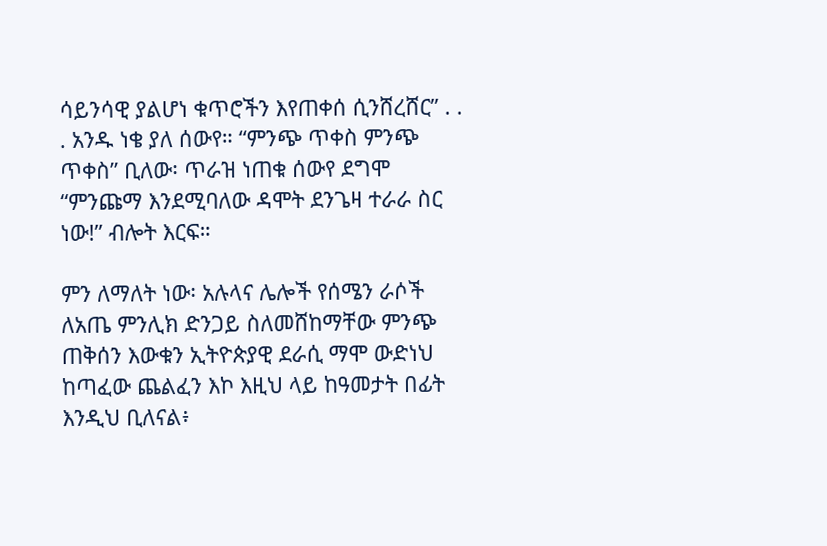ሳይንሳዊ ያልሆነ ቁጥሮችን እየጠቀሰ ሲንሸረሸር” . . . አንዱ ነቄ ያለ ሰውየ። “ምንጭ ጥቀስ ምንጭ ጥቀስ” ቢለው፡ ጥራዝ ነጠቁ ሰውየ ደግሞ “ምንጩማ እንደሚባለው ዳሞት ደንጌዛ ተራራ ስር ነው!” ብሎት እርፍ።

ምን ለማለት ነው፡ አሉላና ሌሎች የሰሜን ራሶች ለአጤ ምንሊክ ድንጋይ ስለመሸከማቸው ምንጭ ጠቅሰን እውቁን ኢትዮጵያዊ ደራሲ ማሞ ውድነህ ከጣፈው ጨልፈን እኮ እዚህ ላይ ከዓመታት በፊት እንዲህ ቢለናል፥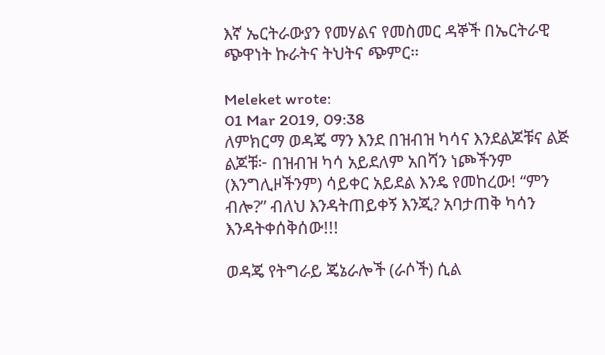እኛ ኤርትራውያን የመሃልና የመስመር ዳኞች በኤርትራዊ ጭዋነት ኩራትና ትህትና ጭምር።

Meleket wrote:
01 Mar 2019, 09:38
ለምክርማ ወዳጄ ማን እንደ በዝብዝ ካሳና እንደልጆቹና ልጅ ልጆቹ፦ በዝብዝ ካሳ አይደለም አበሻን ነጮችንም (እንግሊዞችንም) ሳይቀር አይደል እንዴ የመከረው! “ምን ብሎ?” ብለህ እንዳትጠይቀኝ እንጂ? አባታጠቅ ካሳን እንዳትቀሰቅሰው!!!

ወዳጄ የትግራይ ጄኔራሎች (ራሶች) ሲል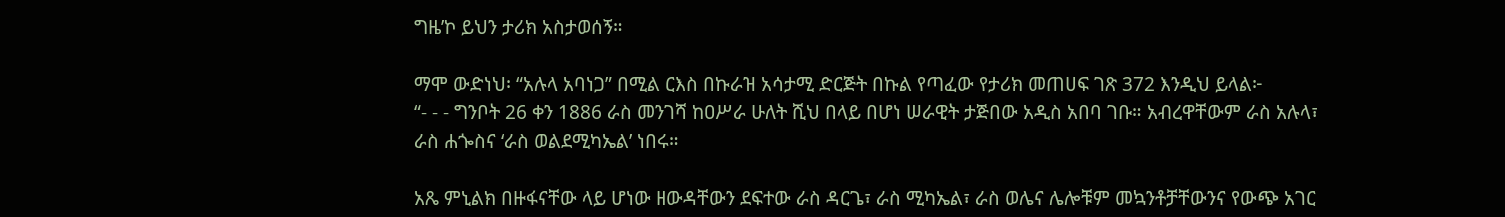ግዜ’ኮ ይህን ታሪክ አስታወሰኝ።

ማሞ ውድነህ፡ “አሉላ አባነጋ” በሚል ርእስ በኩራዝ አሳታሚ ድርጅት በኩል የጣፈው የታሪክ መጠሀፍ ገጽ 372 እንዲህ ይላል፦
“- - - ግንቦት 26 ቀን 1886 ራስ መንገሻ ከዐሥራ ሁለት ሺህ በላይ በሆነ ሠራዊት ታጅበው አዲስ አበባ ገቡ። አብረዋቸውም ራስ አሉላ፣ ራስ ሐጐስና ‘ራስ ወልደሚካኤል’ ነበሩ።

አጼ ምኒልክ በዙፋናቸው ላይ ሆነው ዘውዳቸውን ደፍተው ራስ ዳርጌ፣ ራስ ሚካኤል፣ ራስ ወሌና ሌሎቹም መኳንቶቻቸውንና የውጭ አገር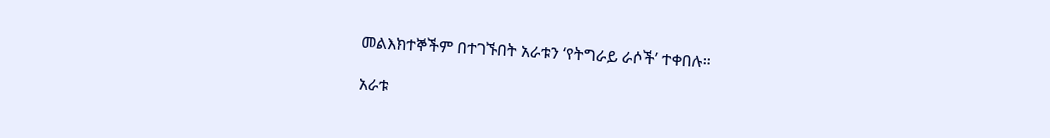መልእክተኞችም በተገኙበት አራቱን ‘የትግራይ ራሶች’ ተቀበሉ።

አራቱ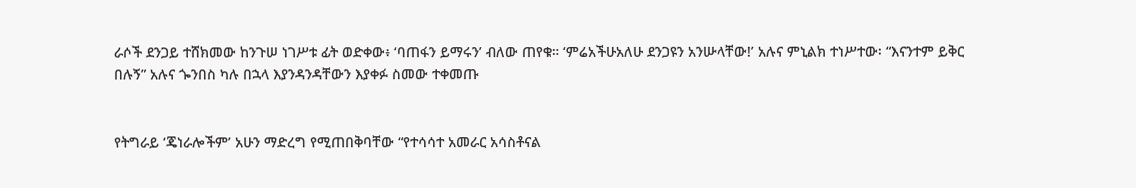ራሶች ደንጋይ ተሸክመው ከንጉሠ ነገሥቱ ፊት ወድቀው፥ ‘ባጠፋን ይማሩን’ ብለው ጠየቁ። ‘ምሬአችሁአለሁ ደንጋዩን አንሡላቸው!’ አሉና ምኒልክ ተነሥተው፡ “እናንተም ይቅር በሉኝ” አሉና ጐንበስ ካሉ በኋላ እያንዳንዳቸውን እያቀፉ ስመው ተቀመጡ


የትግራይ ‘ጄነራሎችም’ አሁን ማድረግ የሚጠበቅባቸው “የተሳሳተ አመራር አሳስቶናል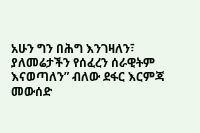አሁን ግን በሕግ እንገዛለን፣ ያለመሬታችን የሰፈረን ሰራዊትም እናወጣለን” ብለው ደፋር እርምጃ መውሰድ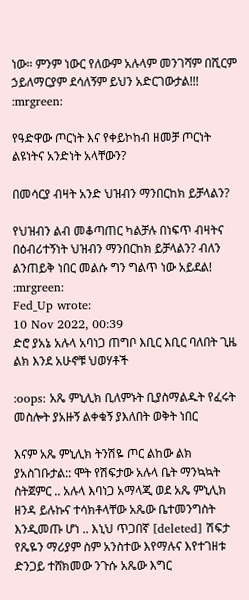ነው። ምንም ነውር የለውም አሉላም መንገሻም በሺርም ኃይለማርያም ደሳለኝም ይህን አድርገውታል!!! :mrgreen:

የዓድዋው ጦርነት እና የቀይኮከብ ዘመቻ ጦርነት ልዩነትና አንድነት አላቸውን?

በመሳርያ ብዛት አንድ ህዝብን ማንበርከክ ይቻላልን?

የህዝብን ልብ መቆጣጠር ካልቻሉ በነፍጥ ብዛትና በዕብሪተኝነት ህዝብን ማንበርከክ ይቻላልን? ብለን ልንጠይቅ ነበር መልሱ ግን ግልጥ ነው አይደል!
:mrgreen:
Fed_Up wrote:
10 Nov 2022, 00:39
ድሮ ያአኔ አሉላ አባነጋ ጠግቦ እቢር እቢር ባለበት ጊዜ ልክ እንደ አሁኖቹ ህወሃቶች

:oops: አጼ ምኒሊክ ቢለምኑት ቢያስማልዱት የፈሩት መስሎት ያአዙኝ ልቀቁኝ ያእለበት ወቅት ነበር

እናም አጼ ምኒሊክ ትንሽዬ ጦር ልከው ልክ ያአስገቡታል:: ሞት የሽፍታው አሉላ ቤት ማንኳኳት ስትጀምር .. አሉላ እባነጋ አማላጂ ወደ አጼ ምኒሊክ ዘንዳ ይሉኩና ተሳክቶላቸው አጼው ቤተመንግስት እንዲመጡ ሆነ .. እኒህ ጥጋበኛ [deleted] ሽፍታ የጼዬን ማሪያም ስም አንስተው እየማሉና እየተገዘቱ ድንጋይ ተሸክመው ንጉሱ አጼው እግር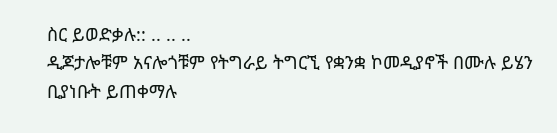ስር ይወድቃሉ:: .. .. ..
ዲጆታሎቹም አናሎጎቹም የትግራይ ትግርኚ የቋንቋ ኮመዲያኖች በሙሉ ይሄን ቢያነቡት ይጠቀማሉ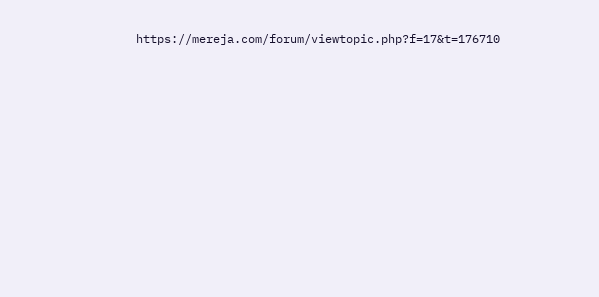https://mereja.com/forum/viewtopic.php?f=17&t=176710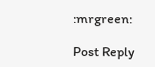:mrgreen:

Post Reply